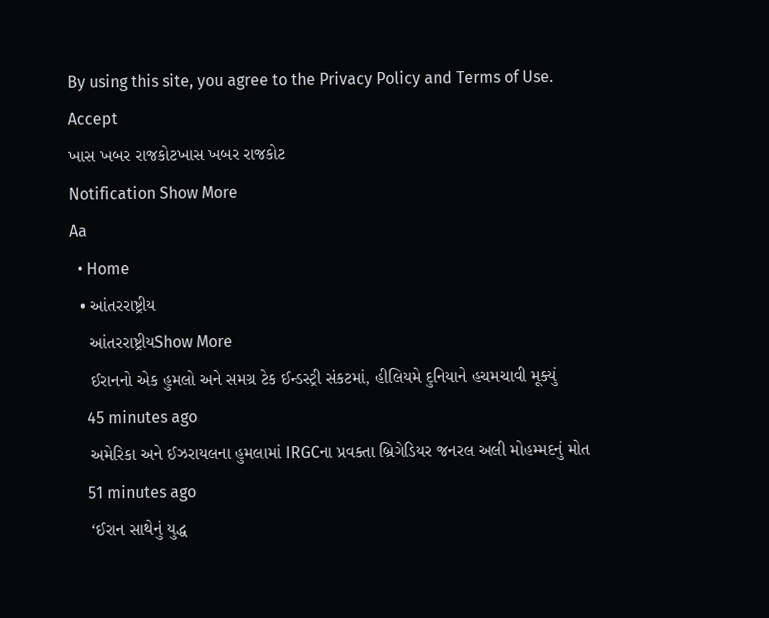By using this site, you agree to the Privacy Policy and Terms of Use.
Accept
ખાસ ખબર રાજકોટખાસ ખબર રાજકોટ
Notification Show More
Aa
  • Home
  • આંતરરાષ્ટ્રીય
    આંતરરાષ્ટ્રીયShow More
    ઈરાનનો એક હુમલો અને સમગ્ર ટેક ઈન્ડસ્ટ્રી સંકટમાં, હીલિયમે દુનિયાને હચમચાવી મૂક્યું
    45 minutes ago
    અમેરિકા અને ઈઝરાયલના હુમલામાં IRGCના પ્રવક્તા બ્રિગેડિયર જનરલ અલી મોહમ્મદનું મોત
    51 minutes ago
    ‘ઈરાન સાથેનું યુદ્ધ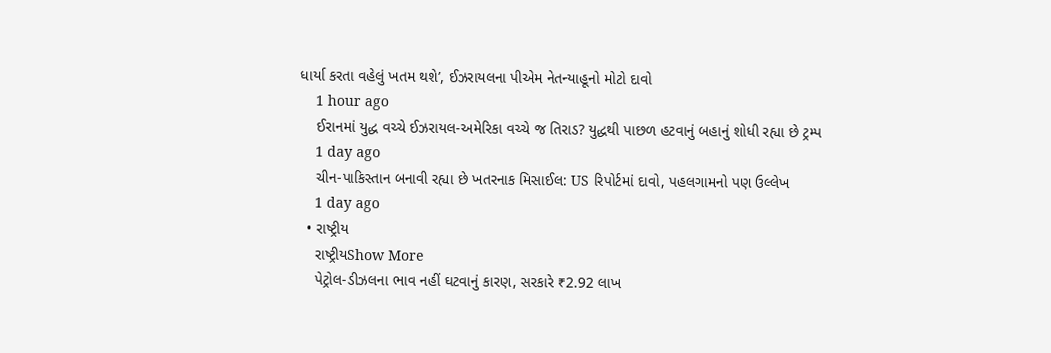ધાર્યા કરતા વહેલું ખતમ થશે’, ઈઝરાયલના પીએમ નેતન્યાહૂનો મોટો દાવો
    1 hour ago
    ઈરાનમાં યુદ્ધ વચ્ચે ઈઝરાયલ-અમેરિકા વચ્ચે જ તિરાડ? યુદ્ધથી પાછળ હટવાનું બહાનું શોધી રહ્યા છે ટ્રમ્પ
    1 day ago
    ચીન-પાકિસ્તાન બનાવી રહ્યા છે ખતરનાક મિસાઈલ: US રિપોર્ટમાં દાવો, પહલગામનો પણ ઉલ્લેખ
    1 day ago
  • રાષ્ટ્રીય
    રાષ્ટ્રીયShow More
    પેટ્રોલ-ડીઝલના ભાવ નહીં ઘટવાનું કારણ, સરકારે ₹2.92 લાખ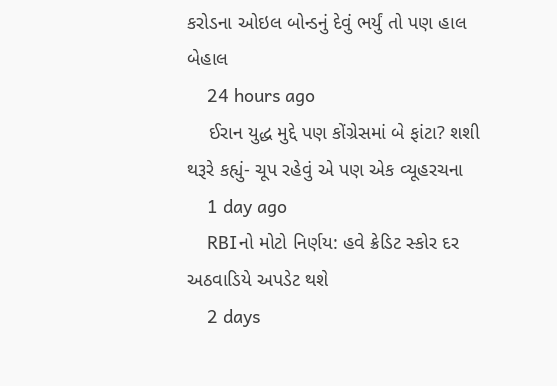કરોડના ઓઇલ બોન્ડનું દેવું ભર્યું તો પણ હાલ બેહાલ
    24 hours ago
    ઈરાન યુદ્ધ મુદ્દે પણ કોંગ્રેસમાં બે ફાંટા? શશી થરૂરે કહ્યું- ચૂપ રહેવું એ પણ એક વ્યૂહરચના
    1 day ago
    RBIનો મોટો નિર્ણય: હવે ક્રેડિટ સ્કોર દર અઠવાડિયે અપડેટ થશે
    2 days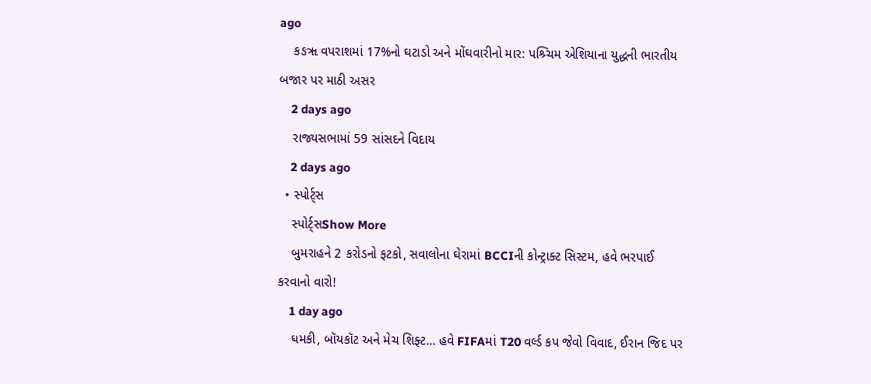ago
    કઙૠ વપરાશમાં 17%નો ઘટાડો અને મોંઘવારીનો માર: પશ્ર્ચિમ એશિયાના યુદ્ધની ભારતીય બજાર પર માઠી અસર
    2 days ago
    રાજ્યસભામાં 59 સાંસદને વિદાય
    2 days ago
  • સ્પોર્ટ્સ
    સ્પોર્ટ્સShow More
    બુમરાહને 2 કરોડનો ફટકો, સવાલોના ઘેરામાં BCCIની કોન્ટ્રાક્ટ સિસ્ટમ, હવે ભરપાઈ કરવાનો વારો!
    1 day ago
    ધમકી, બૉયકૉટ અને મેચ શિફ્ટ… હવે FIFAમાં T20 વર્લ્ડ કપ જેવો વિવાદ, ઈરાન જિદ પર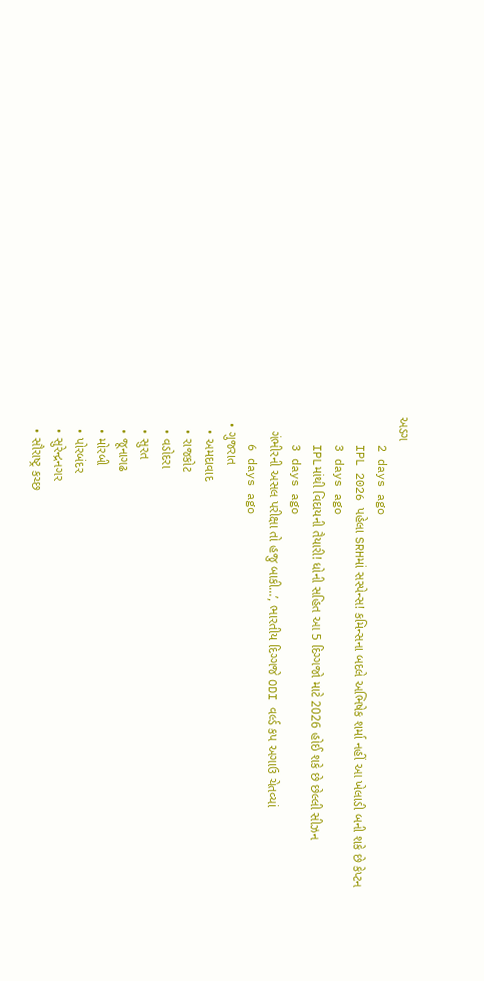અડગ
    2 days ago
    IPL 2026 પહેલા SRHમાં સસ્પેન્સ! કમિન્સના બદલે અભિષેક શર્મા નહીં આ ખેલાડી બની શકે છે કેપ્ટન
    3 days ago
    IPLમાંથી વિદાયની તૈયારી! ધોની સહિત આ 5 દિગ્ગજો માટે 2026 હોઈ શકે છે છેલ્લી સીઝન
    3 days ago
    ગંભીરની અસલ પરીક્ષા તો હજુ બાકી…’, ભારતીય દિગ્ગજે ODI વર્લ્ડ કપ અગાઉ ચેતવ્યાં
    6 days ago
  • ગુજરાત
    • અમદાવાદ
    • રાજકોટ
    • વડોદરા
    • સુરત
    • જૂનાગઢ
    • મોરબી
    • પોરબંદર
    • સુરેન્દ્રનગર
    • સૌરાષ્ટ્ર કચ્છ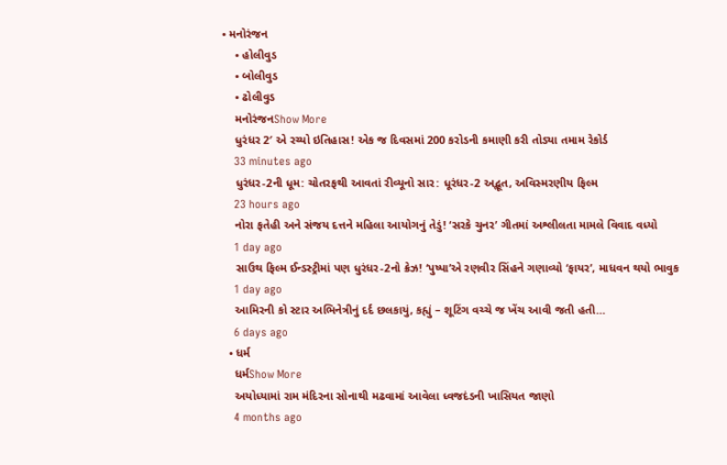• મનોરંજન
    • હોલીવુડ
    • બોલીવુડ
    • ઢોલીવુડ
    મનોરંજનShow More
    ધુરંધર 2′ એ રચ્યો ઇતિહાસ! એક જ દિવસમાં 200 કરોડની કમાણી કરી તોડ્યા તમામ રેકોર્ડ
    33 minutes ago
    ધુરંધર-2ની ધૂમ: ચોતરફથી આવતાં રીવ્યૂનો સાર: ધૂરંધર-2 અદ્ભૂત, અવિસ્મરણીય ફિલ્મ
    23 hours ago
    નોરા ફતેહી અને સંજય દત્તને મહિલા આયોગનું તેડું! ‘સરકે ચુનર’ ગીતમાં અશ્લીલતા મામલે વિવાદ વધ્યો
    1 day ago
    સાઉથ ફિલ્મ ઈન્ડસ્ટ્રીમાં પણ ધુરંધર-2નો ક્રેઝ! ‘પુષ્પા’એ રણવીર સિંહને ગણાવ્યો ‘ફાયર’, માધવન થયો ભાવુક
    1 day ago
    આમિરની કો સ્ટાર અભિનેત્રીનું દર્દ છલકાયું, કહ્યું – શૂટિંગ વચ્ચે જ ખેંચ આવી જતી હતી…
    6 days ago
  • ધર્મ
    ધર્મShow More
    અયોધ્યામાં રામ મંદિરના સોનાથી મઢવામાં આવેલા ધ્વજદંડની ખાસિયત જાણો
    4 months ago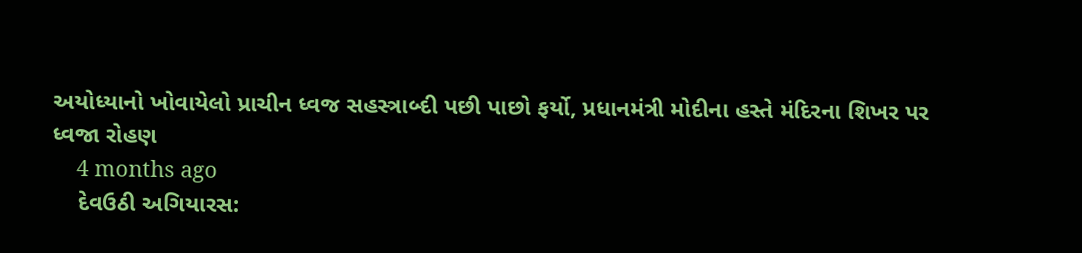અયોધ્યાનો ખોવાયેલો પ્રાચીન ધ્વજ સહસ્ત્રાબ્દી પછી પાછો ફર્યો, પ્રધાનમંત્રી મોદીના હસ્તે મંદિરના શિખર પર ધ્વજા રોહણ
    4 months ago
    દેવઉઠી અગિયારસ: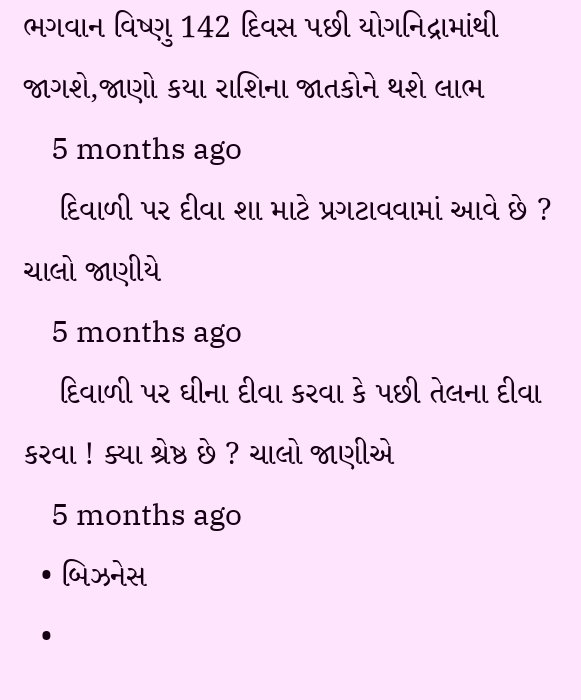ભગવાન વિષ્ણુ 142 દિવસ પછી યોગનિદ્રામાંથી જાગશે,જાણો કયા રાશિના જાતકોને થશે લાભ
    5 months ago
    દિવાળી પર દીવા શા માટે પ્રગટાવવામાં આવે છે ? ચાલો જાણીયે
    5 months ago
    દિવાળી પર ઘીના દીવા કરવા કે પછી તેલના દીવા કરવા ! ક્યા શ્રેષ્ઠ છે ? ચાલો જાણીએ
    5 months ago
  • બિઝનેસ
  •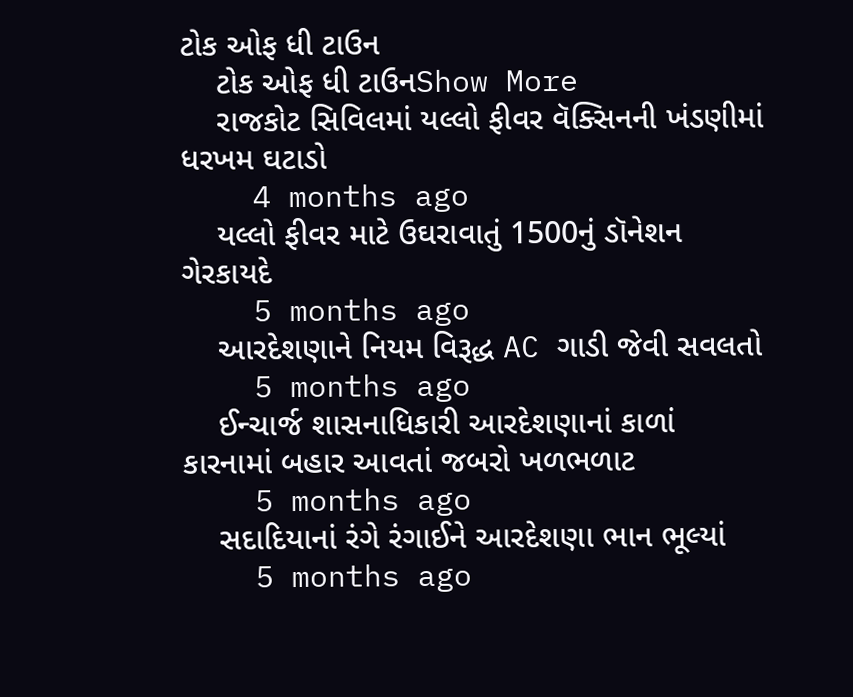ટોક ઓફ ધી ટાઉન
    ટોક ઓફ ધી ટાઉનShow More
    રાજકોટ સિવિલમાં યલ્લો ફીવર વૅક્સિનની ખંડણીમાં ધરખમ ઘટાડો
    4 months ago
    યલ્લો ફીવર માટે ઉઘરાવાતું 1500નું ડૉનેશન ગેરકાયદે
    5 months ago
    આરદેશણાને નિયમ વિરૂદ્ધ AC ગાડી જેવી સવલતો
    5 months ago
    ઈન્ચાર્જ શાસનાધિકારી આરદેશણાનાં કાળાં કારનામાં બહાર આવતાં જબરો ખળભળાટ
    5 months ago
    સદાદિયાનાં રંગે રંગાઈને આરદેશણા ભાન ભૂલ્યાં
    5 months ago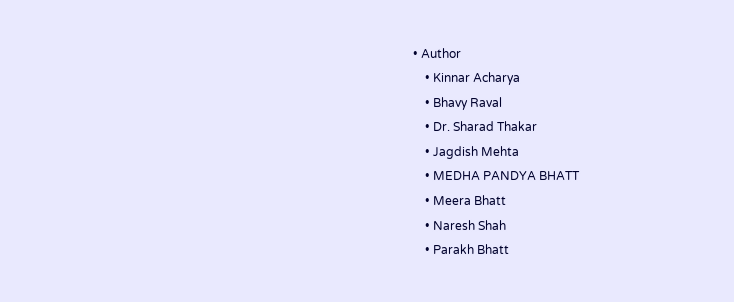• Author
    • Kinnar Acharya
    • Bhavy Raval
    • Dr. Sharad Thakar
    • Jagdish Mehta
    • MEDHA PANDYA BHATT
    • Meera Bhatt
    • Naresh Shah
    • Parakh Bhatt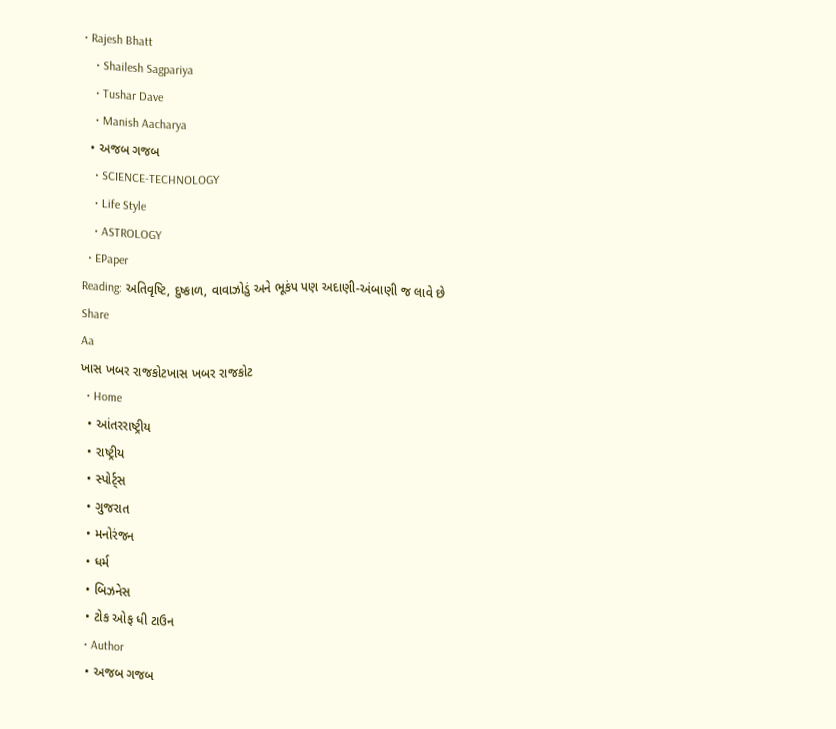• Rajesh Bhatt
    • Shailesh Sagpariya
    • Tushar Dave
    • Manish Aacharya
  • અજબ ગજબ
    • SCIENCE-TECHNOLOGY
    • Life Style
    • ASTROLOGY
  • EPaper
Reading: અતિવૃષ્ટિ, દુષ્કાળ, વાવાઝોડું અને ભૂકંપ પણ અદાણી-અંબાણી જ લાવે છે
Share
Aa
ખાસ ખબર રાજકોટખાસ ખબર રાજકોટ
  • Home
  • આંતરરાષ્ટ્રીય
  • રાષ્ટ્રીય
  • સ્પોર્ટ્સ
  • ગુજરાત
  • મનોરંજન
  • ધર્મ
  • બિઝનેસ
  • ટોક ઓફ ધી ટાઉન
  • Author
  • અજબ ગજબ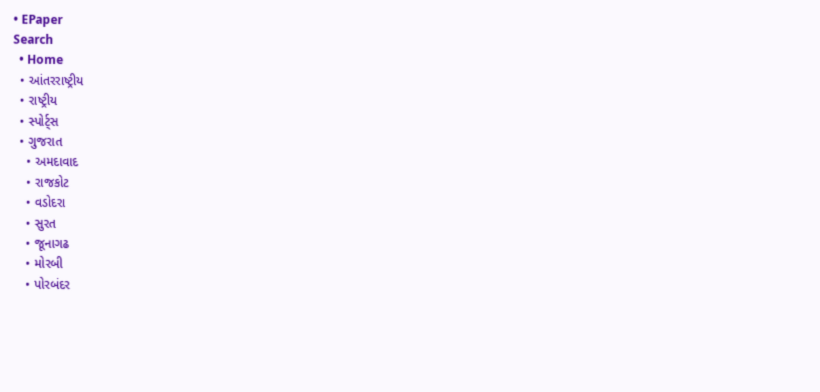• EPaper
Search
  • Home
  • આંતરરાષ્ટ્રીય
  • રાષ્ટ્રીય
  • સ્પોર્ટ્સ
  • ગુજરાત
    • અમદાવાદ
    • રાજકોટ
    • વડોદરા
    • સુરત
    • જૂનાગઢ
    • મોરબી
    • પોરબંદર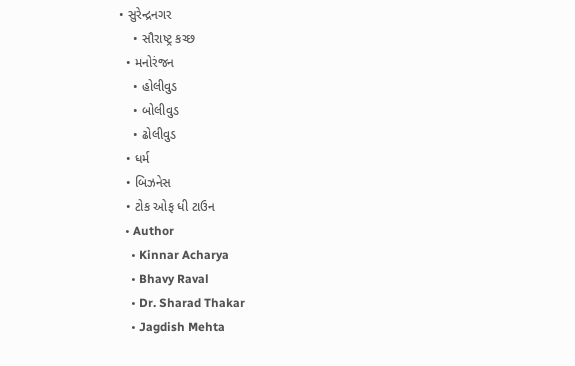• સુરેન્દ્રનગર
    • સૌરાષ્ટ્ર કચ્છ
  • મનોરંજન
    • હોલીવુડ
    • બોલીવુડ
    • ઢોલીવુડ
  • ધર્મ
  • બિઝનેસ
  • ટોક ઓફ ધી ટાઉન
  • Author
    • Kinnar Acharya
    • Bhavy Raval
    • Dr. Sharad Thakar
    • Jagdish Mehta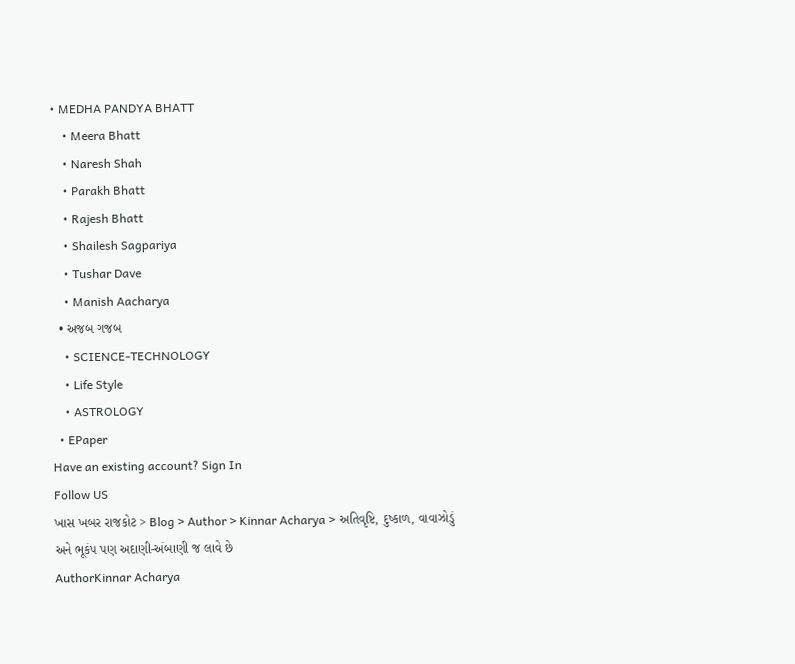• MEDHA PANDYA BHATT
    • Meera Bhatt
    • Naresh Shah
    • Parakh Bhatt
    • Rajesh Bhatt
    • Shailesh Sagpariya
    • Tushar Dave
    • Manish Aacharya
  • અજબ ગજબ
    • SCIENCE-TECHNOLOGY
    • Life Style
    • ASTROLOGY
  • EPaper
Have an existing account? Sign In
Follow US
ખાસ ખબર રાજકોટ > Blog > Author > Kinnar Acharya > અતિવૃષ્ટિ, દુષ્કાળ, વાવાઝોડું અને ભૂકંપ પણ અદાણી-અંબાણી જ લાવે છે
AuthorKinnar Acharya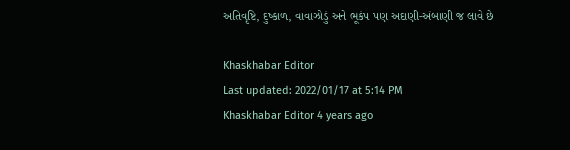અતિવૃષ્ટિ, દુષ્કાળ, વાવાઝોડું અને ભૂકંપ પણ અદાણી-અંબાણી જ લાવે છે

Khaskhabar Editor
Last updated: 2022/01/17 at 5:14 PM
Khaskhabar Editor 4 years ago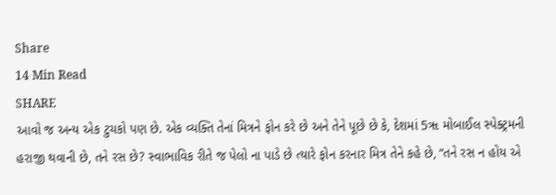Share
14 Min Read
SHARE
આવો જ અન્ય એક ટુચકો પણ છે. એક વ્યક્તિ તેનાં મિત્રને ફોન કરે છે અને તેને પૂછે છે કે, દેશમાં 5ૠ મોબાઈલ સ્પેક્ટ્રમની હરાજી થવાની છે, તને રસ છે? સ્વાભાવિક રીતે જ પેલો ના પાડે છે ત્યારે ફોન કરનાર મિત્ર તેને કહે છે, “તને રસ ન હોય એ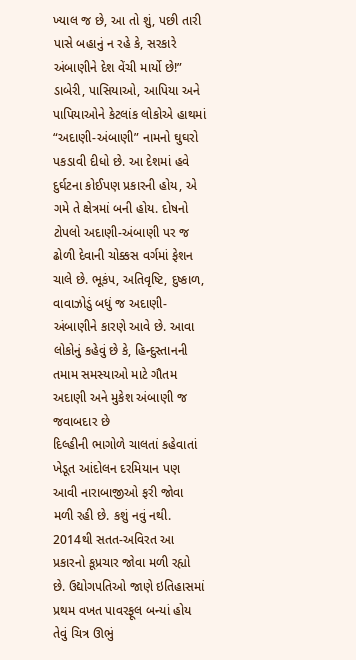ખ્યાલ જ છે, આ તો શું, પછી તારી પાસે બહાનું ન રહે કે, સરકારે અંબાણીને દેશ વેંચી માર્યો છે!”
ડાબેરી, પાસિયાઓ, આપિયા અને પાપિયાઓને કેટલાંક લોકોએ હાથમાં “અદાણી-અંબાણી” નામનો ઘુઘરો પકડાવી દીધો છે. આ દેશમાં હવે દુર્ઘટના કોઈપણ પ્રકારની હોય, એ ગમે તે ક્ષેત્રમાં બની હોય. દોષનો ટોપલો અદાણી-અંબાણી પર જ ઢોળી દેવાની ચોક્કસ વર્ગમાં ફેશન ચાલે છે. ભૂકંપ, અતિવૃષ્ટિ, દુષ્કાળ, વાવાઝોડું બધું જ અદાણી-અંબાણીને કારણે આવે છે. આવા લોકોનું કહેવું છે કે, હિન્દુસ્તાનની તમામ સમસ્યાઓ માટે ગૌતમ અદાણી અને મુકેશ અંબાણી જ જવાબદાર છે
દિલ્હીની ભાગોળે ચાલતાં કહેવાતાં ખેડૂત આંદોલન દરમિયાન પણ આવી નારાબાજીઓ ફરી જોવા મળી રહી છે. કશું નવું નથી. 2014થી સતત-અવિરત આ પ્રકારનો કૂપ્રચાર જોવા મળી રહ્યો છે. ઉદ્યોગપતિઓ જાણે ઇતિહાસમાં પ્રથમ વખત પાવરફૂલ બન્યાં હોય તેવું ચિત્ર ઊભું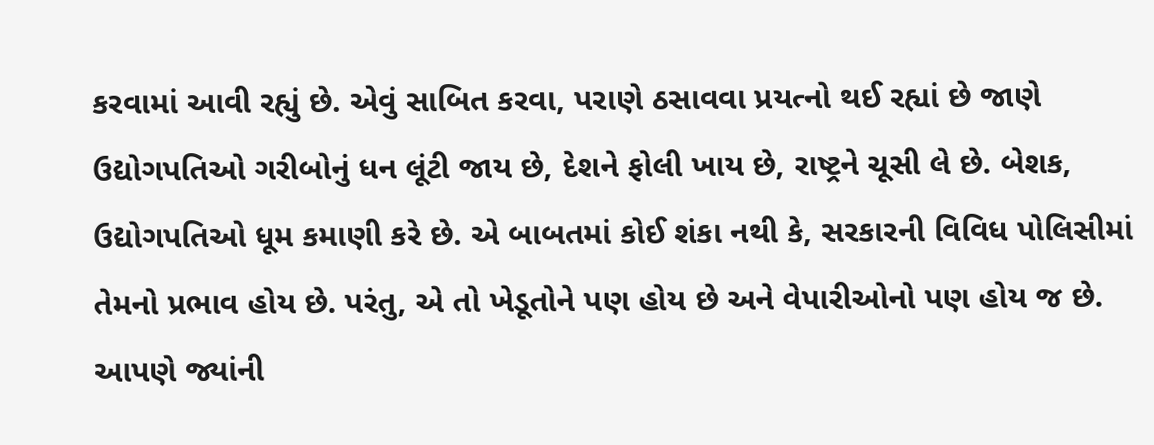કરવામાં આવી રહ્યું છે. એવું સાબિત કરવા, પરાણે ઠસાવવા પ્રયત્નો થઈ રહ્યાં છે જાણે ઉદ્યોગપતિઓ ગરીબોનું ધન લૂંટી જાય છે, દેશને ફોલી ખાય છે, રાષ્ટ્રને ચૂસી લે છે. બેશક, ઉદ્યોગપતિઓ ધૂમ કમાણી કરે છે. એ બાબતમાં કોઈ શંકા નથી કે, સરકારની વિવિધ પોલિસીમાં તેમનો પ્રભાવ હોય છે. પરંતુ, એ તો ખેડૂતોને પણ હોય છે અને વેપારીઓનો પણ હોય જ છે. આપણે જ્યાંની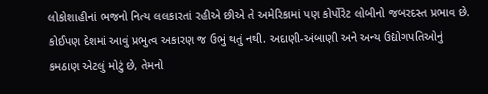લોકોશાહીનાં ભજનો નિત્ય લલકારતાં રહીએ છીએ તે અમેરિકામાં પણ કોર્પોરેટ લોબીનો જબરદસ્ત પ્રભાવ છે. કોઈપણ દેશમાં આવું પ્રભુત્વ અકારણ જ ઉભું થતું નથી. અદાણી-અંબાણી અને અન્ય ઉદ્યોગપતિઓનું કમઠાણ એટલું મોટું છે, તેમનો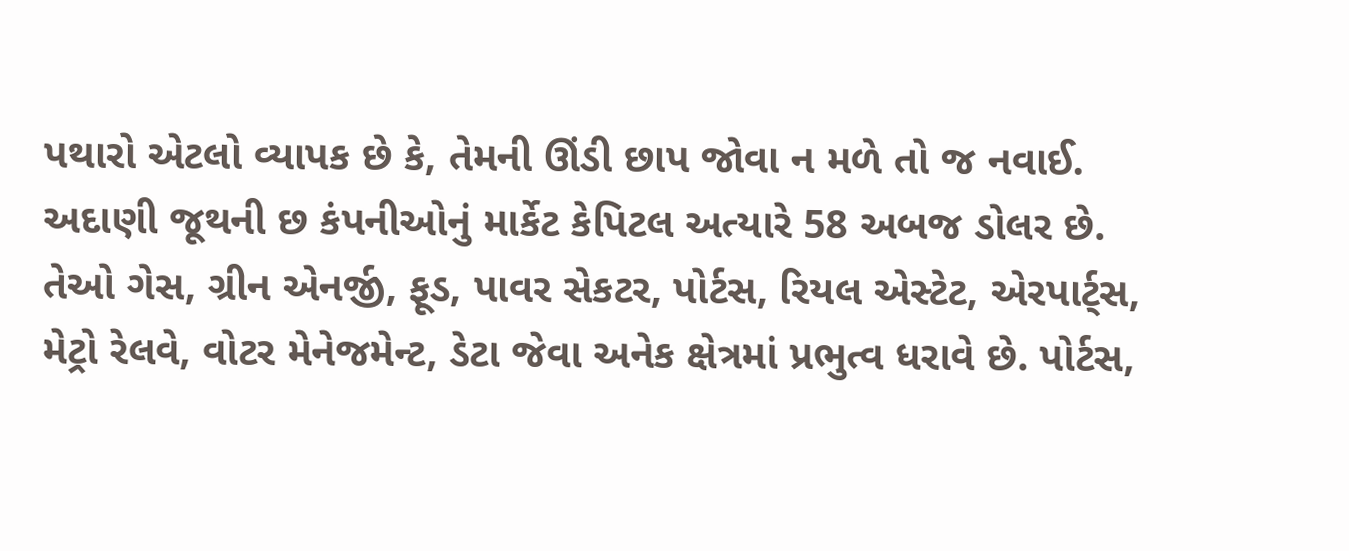પથારો એટલો વ્યાપક છે કે, તેમની ઊંડી છાપ જોવા ન મળે તો જ નવાઈ.
અદાણી જૂથની છ કંપનીઓનું માર્કેટ કેપિટલ અત્યારે 58 અબજ ડોલર છે. તેઓ ગેસ, ગ્રીન એનર્જી, ફૂડ, પાવર સેકટર, પોર્ટસ, રિયલ એસ્ટેટ, એરપાર્ટ્સ, મેટ્રો રેલવે, વોટર મેનેજમેન્ટ, ડેટા જેવા અનેક ક્ષેત્રમાં પ્રભુત્વ ધરાવે છે. પોર્ટસ,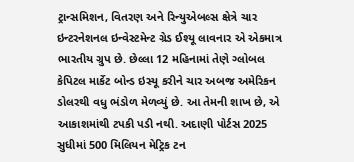ટ્રાન્સમિશન, વિતરણ અને રિન્યુએબલ્સ ક્ષેત્રે ચાર ઇન્ટરનેશનલ ઇન્વેસ્ટમેન્ટ ગ્રેડ ઈશ્યૂ લાવનાર એ એકમાત્ર ભારતીય ગ્રુપ છે. છેલ્લા 12 મહિનામાં તેણે ગ્લોબલ કેપિટલ માર્કેટ બોન્ડ ઇસ્યૂ કરીને ચાર અબજ અમેરિકન ડોલરથી વધુ ભંડોળ મેળવ્યું છે. આ તેમની શાખ છે, એ આકાશમાંથી ટપકી પડી નથી. અદાણી પોર્ટસ 2025 સુધીમાં 500 મિલિયન મેટ્રિક ટન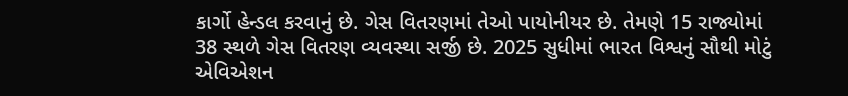કાર્ગો હેન્ડલ કરવાનું છે. ગેસ વિતરણમાં તેઓ પાયોનીયર છે. તેમણે 15 રાજ્યોમાં 38 સ્થળે ગેસ વિતરણ વ્યવસ્થા સર્જી છે. 2025 સુધીમાં ભારત વિશ્વનું સૌથી મોટું એવિએશન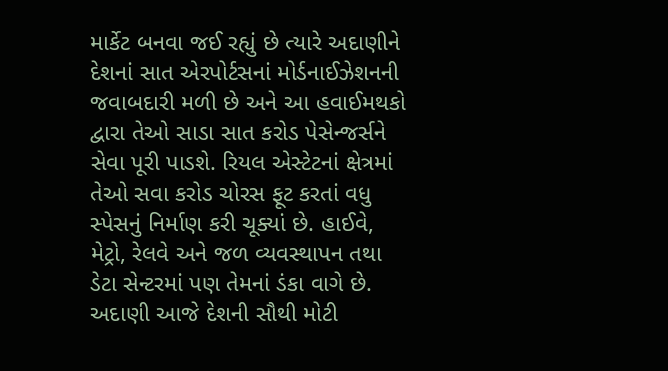માર્કેટ બનવા જઈ રહ્યું છે ત્યારે અદાણીને દેશનાં સાત એરપોર્ટસનાં મોર્ડનાઈઝેશનની જવાબદારી મળી છે અને આ હવાઈમથકો દ્વારા તેઓ સાડા સાત કરોડ પેસેન્જર્સને સેવા પૂરી પાડશે. રિયલ એસ્ટેટનાં ક્ષેત્રમાં તેઓ સવા કરોડ ચોરસ ફૂટ કરતાં વધુ સ્પેસનું નિર્માણ કરી ચૂક્યાં છે. હાઈવે, મેટ્રો, રેલવે અને જળ વ્યવસ્થાપન તથા ડેટા સેન્ટરમાં પણ તેમનાં ડંકા વાગે છે.
અદાણી આજે દેશની સૌથી મોટી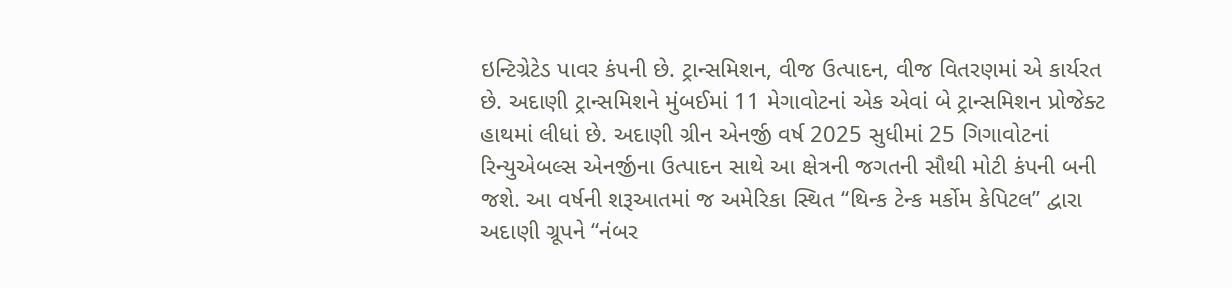ઇન્ટિગ્રેટેડ પાવર કંપની છે. ટ્રાન્સમિશન, વીજ ઉત્પાદન, વીજ વિતરણમાં એ કાર્યરત છે. અદાણી ટ્રાન્સમિશને મુંબઈમાં 11 મેગાવોટનાં એક એવાં બે ટ્રાન્સમિશન પ્રોજેક્ટ હાથમાં લીધાં છે. અદાણી ગ્રીન એનર્જી વર્ષ 2025 સુધીમાં 25 ગિગાવોટનાં રિન્યુએબલ્સ એનર્જીના ઉત્પાદન સાથે આ ક્ષેત્રની જગતની સૌથી મોટી કંપની બની જશે. આ વર્ષની શરૂઆતમાં જ અમેરિકા સ્થિત “થિન્ક ટેન્ક મર્કોમ કેપિટલ” દ્વારા અદાણી ગ્રૂપને “નંબર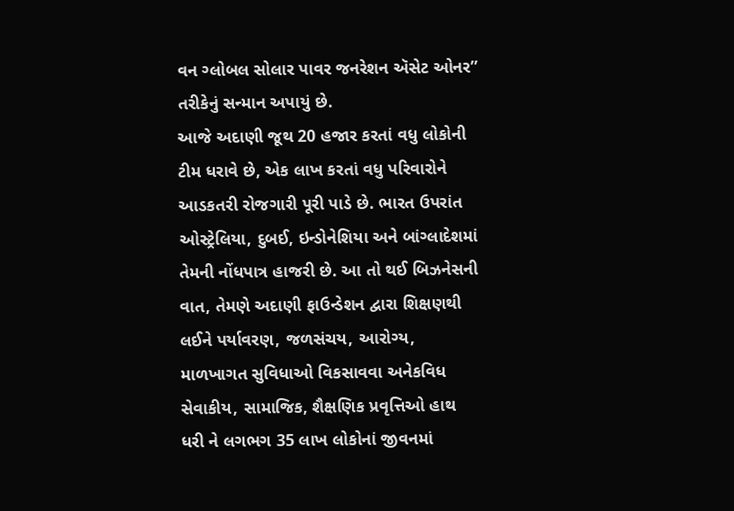વન ગ્લોબલ સોલાર પાવર જનરેશન ઍસેટ ઓનર” તરીકેનું સન્માન અપાયું છે.
આજે અદાણી જૂથ 20 હજાર કરતાં વધુ લોકોની ટીમ ધરાવે છે, એક લાખ કરતાં વધુ પરિવારોને આડકતરી રોજગારી પૂરી પાડે છે. ભારત ઉપરાંત ઓસ્ટ્રેલિયા, દુબઈ, ઇન્ડોનેશિયા અને બાંગ્લાદેશમાં તેમની નોંધપાત્ર હાજરી છે. આ તો થઈ બિઝનેસની વાત, તેમણે અદાણી ફાઉન્ડેશન દ્વારા શિક્ષણથી લઈને પર્યાવરણ, જળસંચય, આરોગ્ય, માળખાગત સુવિધાઓ વિકસાવવા અનેકવિધ સેવાકીય, સામાજિક, શૈક્ષણિક પ્રવૃત્તિઓ હાથ ધરી ને લગભગ 35 લાખ લોકોનાં જીવનમાં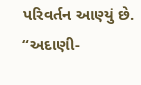પરિવર્તન આણ્યું છે.
“અદાણી-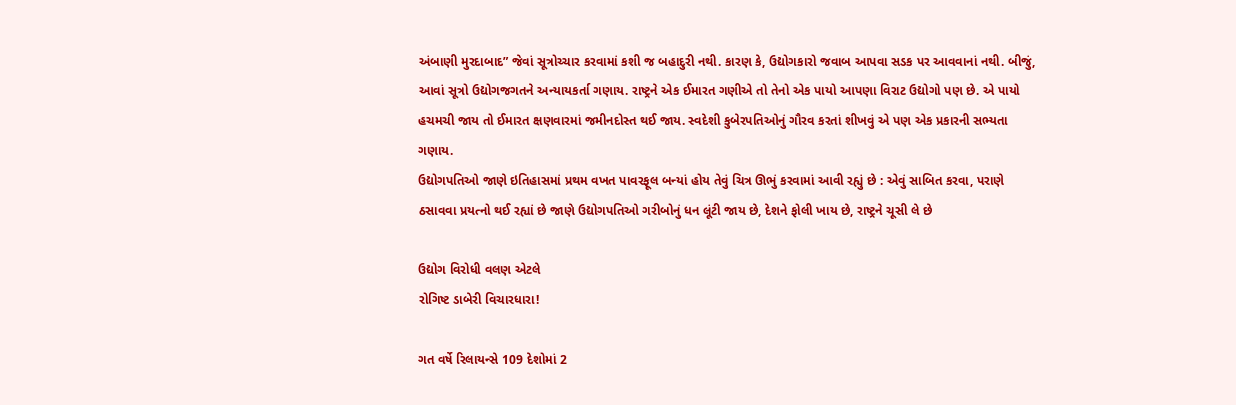અંબાણી મુરદાબાદ” જેવાં સૂત્રોચ્ચાર કરવામાં કશી જ બહાદુરી નથી. કારણ કે, ઉદ્યોગકારો જવાબ આપવા સડક પર આવવાનાં નથી. બીજું, આવાં સૂત્રો ઉદ્યોગજગતને અન્યાયકર્તા ગણાય. રાષ્ટ્રને એક ઈમારત ગણીએ તો તેનો એક પાયો આપણા વિરાટ ઉદ્યોગો પણ છે. એ પાયો હચમચી જાય તો ઈમારત ક્ષણવારમાં જમીનદોસ્ત થઈ જાય. સ્વદેશી કુબેરપતિઓનું ગૌરવ કરતાં શીખવું એ પણ એક પ્રકારની સભ્યતા ગણાય.
ઉદ્યોગપતિઓ જાણે ઇતિહાસમાં પ્રથમ વખત પાવરફૂલ બન્યાં હોય તેવું ચિત્ર ઊભું કરવામાં આવી રહ્યું છે : એવું સાબિત કરવા, પરાણે ઠસાવવા પ્રયત્નો થઈ રહ્યાં છે જાણે ઉદ્યોગપતિઓ ગરીબોનું ધન લૂંટી જાય છે, દેશને ફોલી ખાય છે, રાષ્ટ્રને ચૂસી લે છે

ઉદ્યોગ વિરોધી વલણ એટલે
રોગિષ્ટ ડાબેરી વિચારધારા!

ગત વર્ષે રિલાયન્સે 109 દેશોમાં 2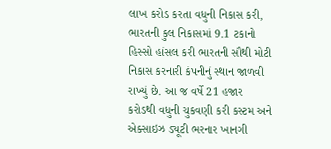લાખ કરોડ કરતા વધુની નિકાસ કરી, ભારતની કુલ નિકાસમાં 9.1 ટકાનો હિસ્સો હાંસલ કરી ભારતની સૌથી મોટી નિકાસ કરનારી કંપનીનું સ્થાન જાળવી રાખ્યું છે. આ જ વર્ષે 21 હજાર કરોડથી વધુની ચુકવણી કરી કસ્ટમ અને એક્સાઇઝ ડ્યૂટી ભરનાર ખાનગી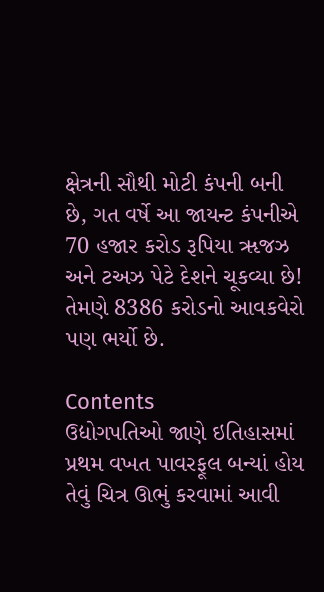ક્ષેત્રની સૌથી મોટી કંપની બની છે, ગત વર્ષે આ જાયન્ટ કંપનીએ 70 હજાર કરોડ રૂપિયા ૠજઝ અને ટઅઝ પેટે દેશને ચૂકવ્યા છે! તેમણે 8386 કરોડનો આવકવેરો પણ ભર્યો છે.

Contents
ઉદ્યોગપતિઓ જાણે ઇતિહાસમાં પ્રથમ વખત પાવરફૂલ બન્યાં હોય તેવું ચિત્ર ઊભું કરવામાં આવી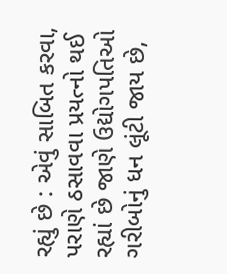રહ્યું છે : એવું સાબિત કરવા, પરાણે ઠસાવવા પ્રયત્નો થઈ રહ્યાં છે જાણે ઉદ્યોગપતિઓ ગરીબોનું ધન લૂંટી જાય છે,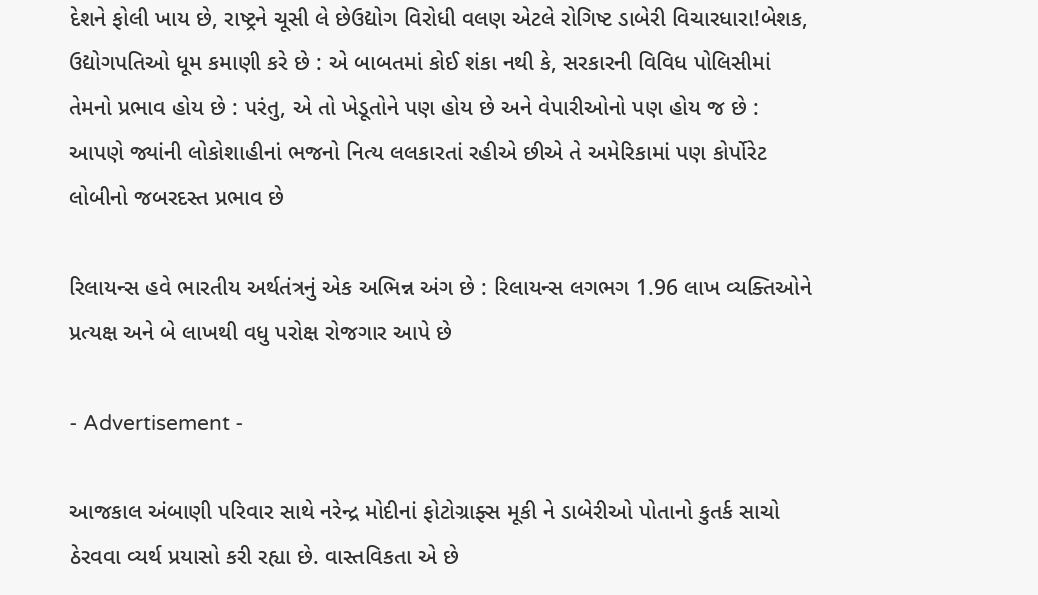દેશને ફોલી ખાય છે, રાષ્ટ્રને ચૂસી લે છેઉદ્યોગ વિરોધી વલણ એટલે રોગિષ્ટ ડાબેરી વિચારધારા!બેશક, ઉદ્યોગપતિઓ ધૂમ કમાણી કરે છે : એ બાબતમાં કોઈ શંકા નથી કે, સરકારની વિવિધ પોલિસીમાં તેમનો પ્રભાવ હોય છે : પરંતુ, એ તો ખેડૂતોને પણ હોય છે અને વેપારીઓનો પણ હોય જ છે : આપણે જ્યાંની લોકોશાહીનાં ભજનો નિત્ય લલકારતાં રહીએ છીએ તે અમેરિકામાં પણ કોર્પોરેટ લોબીનો જબરદસ્ત પ્રભાવ છે

રિલાયન્સ હવે ભારતીય અર્થતંત્રનું એક અભિન્ન અંગ છે : રિલાયન્સ લગભગ 1.96 લાખ વ્યક્તિઓને પ્રત્યક્ષ અને બે લાખથી વધુ પરોક્ષ રોજગાર આપે છે

- Advertisement -

આજકાલ અંબાણી પરિવાર સાથે નરેન્દ્ર મોદીનાં ફોટોગ્રાફ્સ મૂકી ને ડાબેરીઓ પોતાનો કુતર્ક સાચો ઠેરવવા વ્યર્થ પ્રયાસો કરી રહ્યા છે. વાસ્તવિકતા એ છે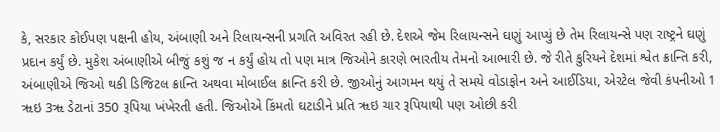કે, સરકાર કોઈપણ પક્ષની હોય, અંબાણી અને રિલાયન્સની પ્રગતિ અવિરત રહી છે. દેશએ જેમ રિલાયન્સને ઘણું આપ્યું છે તેમ રિલાયન્સે પણ રાષ્ટ્રને ઘણું પ્રદાન કર્યું છે. મુકેશ અંબાણીએ બીજું કશું જ ન કર્યું હોય તો પણ માત્ર જિઓને કારણે ભારતીય તેમનો આભારી છે. જે રીતે કુરિયને દેશમાં શ્વેત ક્રાન્તિ કરી, અંબાણીએ જિઓ થકી ડિજિટલ ક્રાન્તિ અથવા મોબાઈલ ક્રાન્તિ કરી છે. જીઓનું આગમન થયું તે સમયે વોડાફોન અને આઈડિયા, એરટેલ જેવી કંપનીઓ 1 ૠઇ 3ૠ ડેટાનાં 350 રૂપિયા ખંખેરતી હતી. જિઓએ કિંમતો ઘટાડીને પ્રતિ ૠઇ ચાર રૂપિયાથી પણ ઓછી કરી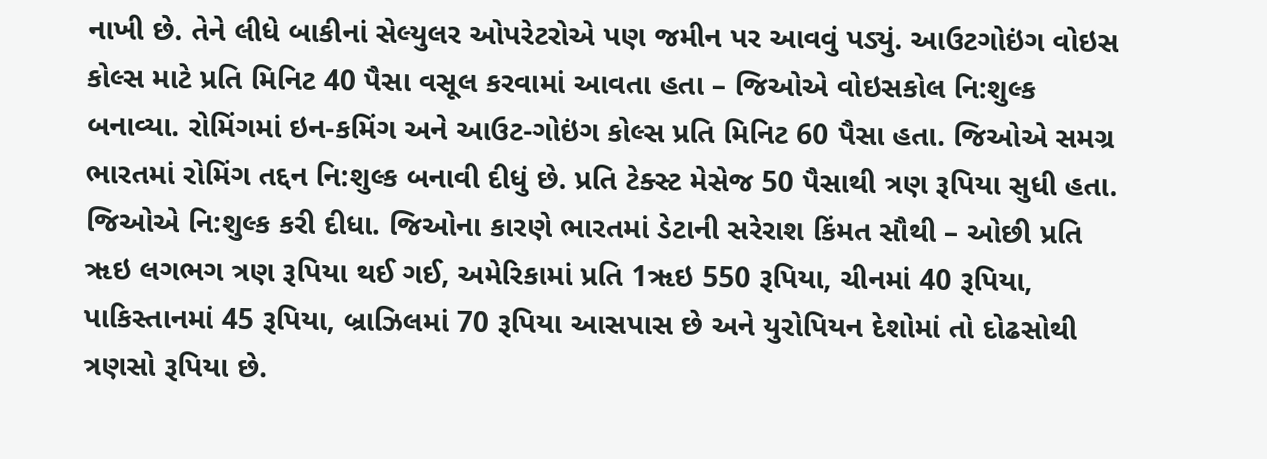નાખી છે. તેને લીધે બાકીનાં સેલ્યુલર ઓપરેટરોએ પણ જમીન પર આવવું પડ્યું. આઉટગોઇંગ વોઇસ કોલ્સ માટે પ્રતિ મિનિટ 40 પૈસા વસૂલ કરવામાં આવતા હતા – જિઓએ વોઇસકોલ નિ:શુલ્ક બનાવ્યા. રોમિંગમાં ઇન-કમિંગ અને આઉટ-ગોઇંગ કોલ્સ પ્રતિ મિનિટ 60 પૈસા હતા. જિઓએ સમગ્ર ભારતમાં રોમિંગ તદ્દન નિ:શુલ્ક બનાવી દીધું છે. પ્રતિ ટેક્સ્ટ મેસેજ 50 પૈસાથી ત્રણ રૂપિયા સુધી હતા. જિઓએ નિ:શુલ્ક કરી દીધા. જિઓના કારણે ભારતમાં ડેટાની સરેરાશ કિંમત સૌથી – ઓછી પ્રતિ ૠઇ લગભગ ત્રણ રૂપિયા થઈ ગઈ, અમેરિકામાં પ્રતિ 1ૠઇ 550 રૂપિયા, ચીનમાં 40 રૂપિયા, પાકિસ્તાનમાં 45 રૂપિયા, બ્રાઝિલમાં 70 રૂપિયા આસપાસ છે અને યુરોપિયન દેશોમાં તો દોઢસોથી ત્રણસો રૂપિયા છે.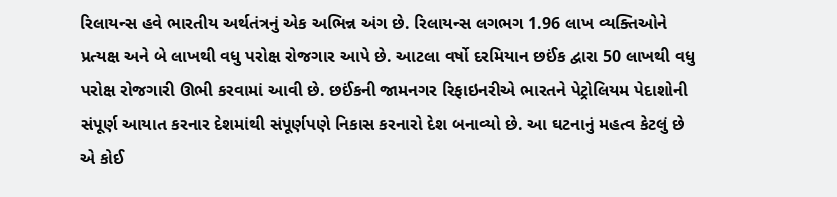રિલાયન્સ હવે ભારતીય અર્થતંત્રનું એક અભિન્ન અંગ છે. રિલાયન્સ લગભગ 1.96 લાખ વ્યક્તિઓને પ્રત્યક્ષ અને બે લાખથી વધુ પરોક્ષ રોજગાર આપે છે. આટલા વર્ષો દરમિયાન છઈંક દ્વારા 50 લાખથી વધુ પરોક્ષ રોજગારી ઊભી કરવામાં આવી છે. છઈંકની જામનગર રિફાઇનરીએ ભારતને પેટ્રોલિયમ પેદાશોની સંપૂર્ણ આયાત કરનાર દેશમાંથી સંપૂર્ણપણે નિકાસ કરનારો દેશ બનાવ્યો છે. આ ઘટનાનું મહત્વ કેટલું છે એ કોઈ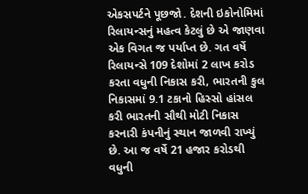એકસપર્ટને પૂછજો. દેશની ઇકોનોમિમાં રિલાયન્સનું મહત્વ કેટલું છે એ જાણવા એક વિગત જ પર્યાપ્ત છે. ગત વર્ષે રિલાયન્સે 109 દેશોમાં 2 લાખ કરોડ કરતા વધુની નિકાસ કરી, ભારતની કુલ નિકાસમાં 9.1 ટકાનો હિસ્સો હાંસલ કરી ભારતની સૌથી મોટી નિકાસ કરનારી કંપનીનું સ્થાન જાળવી રાખ્યું છે. આ જ વર્ષે 21 હજાર કરોડથી વધુની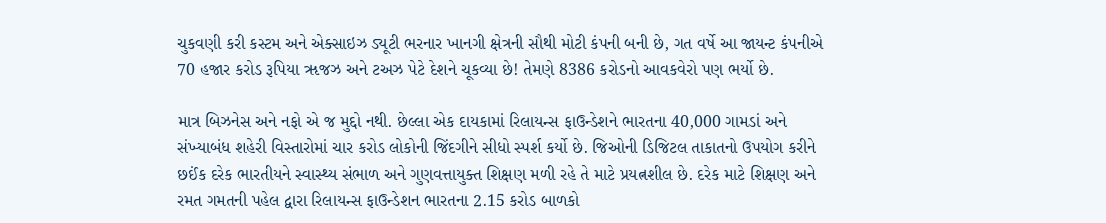ચુકવણી કરી કસ્ટમ અને એક્સાઇઝ ડ્યૂટી ભરનાર ખાનગી ક્ષેત્રની સૌથી મોટી કંપની બની છે, ગત વર્ષે આ જાયન્ટ કંપનીએ 70 હજાર કરોડ રૂપિયા ૠજઝ અને ટઅઝ પેટે દેશને ચૂકવ્યા છે! તેમણે 8386 કરોડનો આવકવેરો પણ ભર્યો છે.

માત્ર બિઝનેસ અને નફો એ જ મુદ્દો નથી. છેલ્લા એક દાયકામાં રિલાયન્સ ફાઉન્ડેશને ભારતના 40,000 ગામડાં અને સંખ્યાબંધ શહેરી વિસ્તારોમાં ચાર કરોડ લોકોની જિંદગીને સીધો સ્પર્શ કર્યો છે. જિઓની ડિજિટલ તાકાતનો ઉપયોગ કરીને છઈંક દરેક ભારતીયને સ્વાસ્થ્ય સંભાળ અને ગુણવત્તાયુક્ત શિક્ષણ મળી રહે તે માટે પ્રયત્નશીલ છે. દરેક માટે શિક્ષણ અને રમત ગમતની પહેલ દ્વારા રિલાયન્સ ફાઉન્ડેશન ભારતના 2.15 કરોડ બાળકો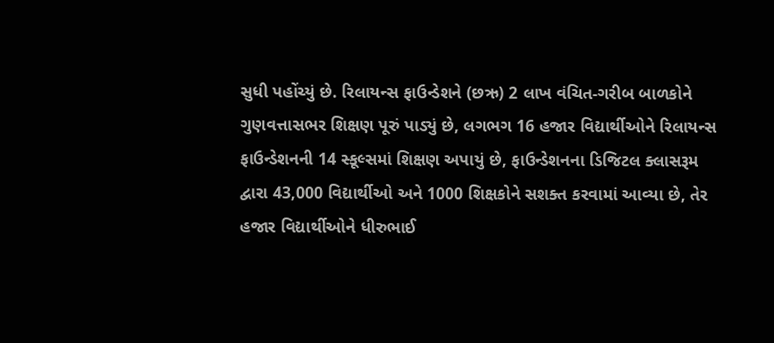સુધી પહોંચ્યું છે. રિલાયન્સ ફાઉન્ડેશને (છઋ) 2 લાખ વંચિત-ગરીબ બાળકોને ગુણવત્તાસભર શિક્ષણ પૂરું પાડ્યું છે, લગભગ 16 હજાર વિદ્યાર્થીઓને રિલાયન્સ ફાઉન્ડેશનની 14 સ્કૂલ્સમાં શિક્ષણ અપાયું છે, ફાઉન્ડેશનના ડિજિટલ ક્લાસરૂમ દ્વારા 43,000 વિદ્યાર્થીઓ અને 1000 શિક્ષકોને સશક્ત કરવામાં આવ્યા છે, તેર હજાર વિદ્યાર્થીઓને ધીરુભાઈ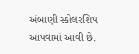અંબાણી સ્કોલરશિપ આપવામાં આવી છે.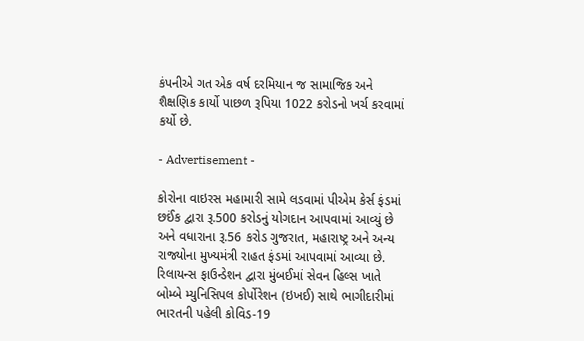કંપનીએ ગત એક વર્ષ દરમિયાન જ સામાજિક અને શૈક્ષણિક કાર્યો પાછળ રૂપિયા 1022 કરોડનો ખર્ચ કરવામાં કર્યો છે.

- Advertisement -

કોરોના વાઇરસ મહામારી સામે લડવામાં પીએમ કેર્સ ફંડમાં છઈંક દ્વારા રૂ.500 કરોડનું યોગદાન આપવામાં આવ્યું છે અને વધારાના રૂ.56 કરોડ ગુજરાત, મહારાષ્ટ્ર અને અન્ય રાજ્યોના મુખ્યમંત્રી રાહત ફંડમાં આપવામાં આવ્યા છે. રિલાયન્સ ફાઉન્ડેશન દ્વારા મુંબઈમાં સેવન હિલ્સ ખાતે બોમ્બે મ્યુનિસિપલ કોર્પોરેશન (ઇખઈ) સાથે ભાગીદારીમાં ભારતની પહેલી કોવિડ-19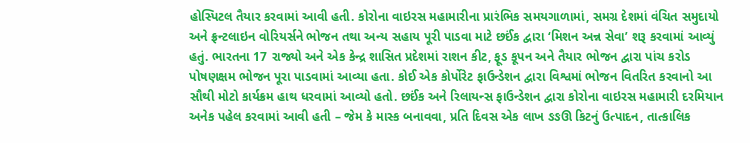હોસ્પિટલ તૈયાર કરવામાં આવી હતી. કોરોના વાઇરસ મહામારીના પ્રારંભિક સમયગાળામાં, સમગ્ર દેશમાં વંચિત સમુદાયો અને ફ્રન્ટલાઇન વોરિયર્સને ભોજન તથા અન્ય સહાય પૂરી પાડવા માટે છઈંક દ્વારા ‘મિશન અન્ન સેવા’ શરૂ કરવામાં આવ્યું હતું. ભારતના 17 રાજ્યો અને એક કેન્દ્ર શાસિત પ્રદેશમાં રાશન કીટ, ફૂડ કૂપન અને તૈયાર ભોજન દ્વારા પાંચ કરોડ પોષણક્ષમ ભોજન પૂરા પાડવામાં આવ્યા હતા. કોઈ એક કોર્પોરેટ ફાઉન્ડેશન દ્વારા વિશ્વમાં ભોજન વિતરિત કરવાનો આ સૌથી મોટો કાર્યક્રમ હાથ ધરવામાં આવ્યો હતો. છઈંક અને રિલાયન્સ ફાઉન્ડેશન દ્વારા કોરોના વાઇરસ મહામારી દરમિયાન અનેક પહેલ કરવામાં આવી હતી – જેમ કે માસ્ક બનાવવા, પ્રતિ દિવસ એક લાખ ઙઙઊ કિટનું ઉત્પાદન, તાત્કાલિક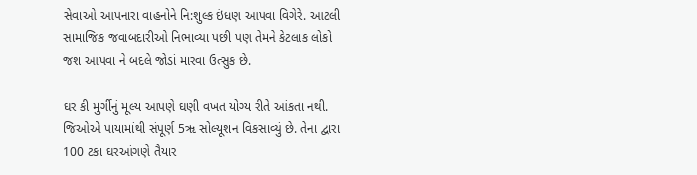સેવાઓ આપનારા વાહનોને નિ:શુલ્ક ઇંધણ આપવા વિગેરે. આટલી સામાજિક જવાબદારીઓ નિભાવ્યા પછી પણ તેમને કેટલાક લોકો જશ આપવા ને બદલે જોડાં મારવા ઉત્સુક છે.

ઘર કી મુર્ગીનું મૂલ્ય આપણે ઘણી વખત યોગ્ય રીતે આંકતા નથી. જિઓએ પાયામાંથી સંપૂર્ણ 5ૠ સોલ્યૂશન વિકસાવ્યું છે. તેના દ્વારા 100 ટકા ઘરઆંગણે તૈયાર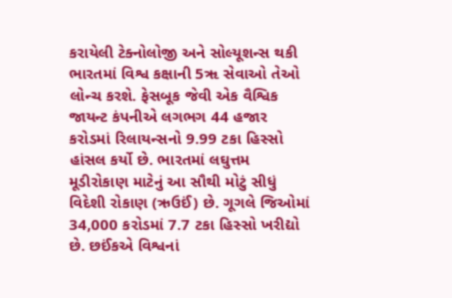કરાયેલી ટેક્નોલોજી અને સોલ્યૂશન્સ થકી ભારતમાં વિશ્વ કક્ષાની 5ૠ સેવાઓ તેઓ લોન્ચ કરશે. ફેસબૂક જેવી એક વૈશ્વિક જાયન્ટ કંપનીએ લગભગ 44 હજાર કરોડમાં રિલાયન્સનો 9.99 ટકા હિસ્સો હાંસલ કર્યો છે. ભારતમાં લઘુત્તમ મૂડીરોકાણ માટેનું આ સૌથી મોટું સીધું વિદેશી રોકાણ (ઋઉઈં) છે. ગૂગલે જિઓમાં 34,000 કરોડમાં 7.7 ટકા હિસ્સો ખરીદ્યો છે. છઈંકએ વિશ્વનાં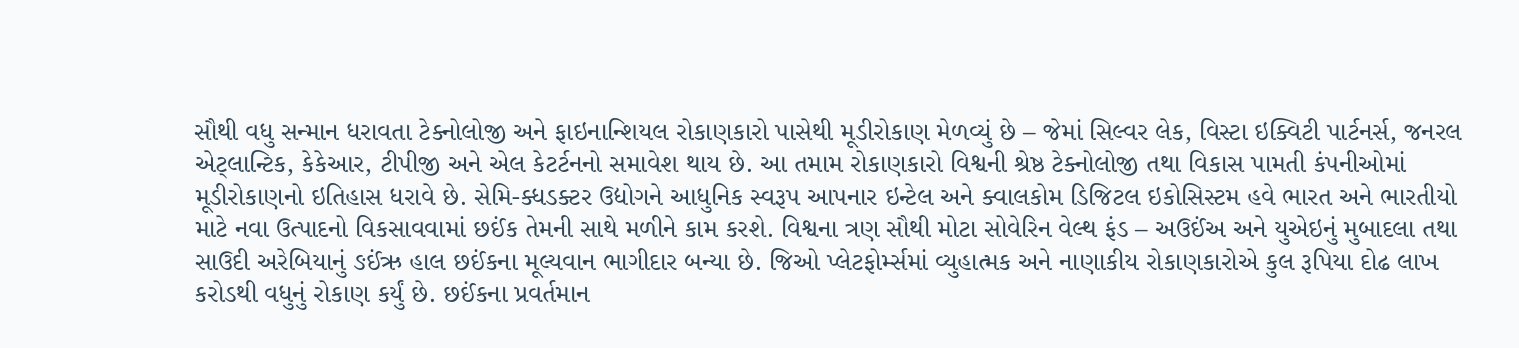સૌથી વધુ સન્માન ધરાવતા ટેક્નોલોજી અને ફાઇનાન્શિયલ રોકાણકારો પાસેથી મૂડીરોકાણ મેળવ્યું છે – જેમાં સિલ્વર લેક, વિસ્ટા ઇક્વિટી પાર્ટનર્સ, જનરલ એટ્લાન્ટિક, કેકેઆર, ટીપીજી અને એલ કેટર્ટનનો સમાવેશ થાય છે. આ તમામ રોકાણકારો વિશ્વની શ્રેષ્ઠ ટેક્નોલોજી તથા વિકાસ પામતી કંપનીઓમાં મૂડીરોકાણનો ઇતિહાસ ધરાવે છે. સેમિ-ક્ધડક્ટર ઉદ્યોગને આધુનિક સ્વરૂપ આપનાર ઇન્ટેલ અને ક્વાલકોમ ડિજિટલ ઇકોસિસ્ટમ હવે ભારત અને ભારતીયો માટે નવા ઉત્પાદનો વિકસાવવામાં છઈંક તેમની સાથે મળીને કામ કરશે. વિશ્વના ત્રણ સૌથી મોટા સોવેરિન વેલ્થ ફંડ – અઉઈંઅ અને યુએઇનું મુબાદલા તથા સાઉદી અરેબિયાનું ઙઈંઋ હાલ છઈંકના મૂલ્યવાન ભાગીદાર બન્યા છે. જિઓ પ્લેટફોર્મ્સમાં વ્યુહાત્મક અને નાણાકીય રોકાણકારોએ કુલ રૂપિયા દોઢ લાખ કરોડથી વધુનું રોકાણ કર્યું છે. છઈંકના પ્રવર્તમાન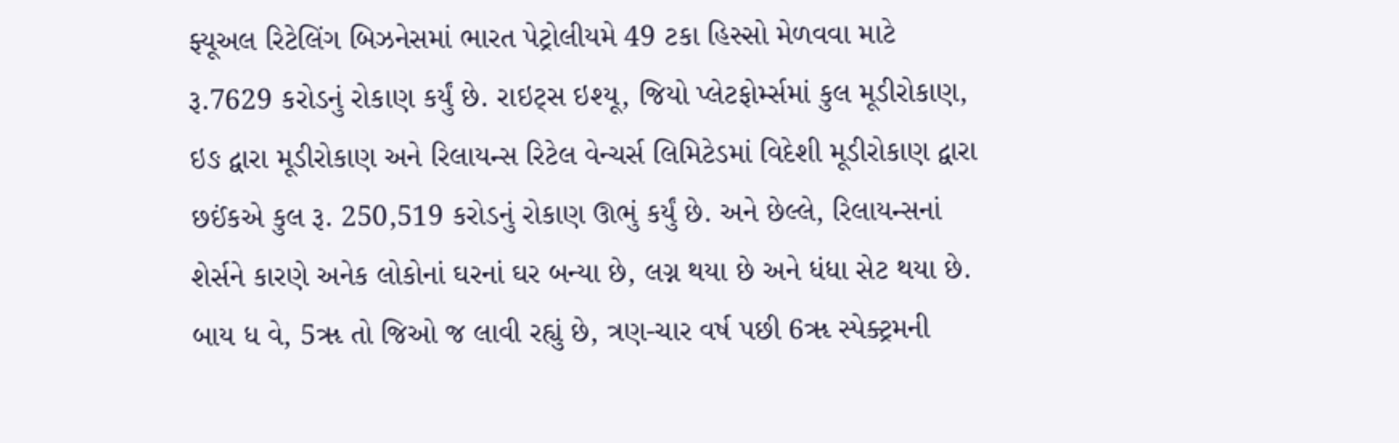ફ્યૂઅલ રિટેલિંગ બિઝનેસમાં ભારત પેટ્રોલીયમે 49 ટકા હિસ્સો મેળવવા માટે રૂ.7629 કરોડનું રોકાણ કર્યું છે. રાઇટ્સ ઇશ્યૂ, જિયો પ્લેટફોર્મ્સમાં કુલ મૂડીરોકાણ, ઇઙ દ્વારા મૂડીરોકાણ અને રિલાયન્સ રિટેલ વેન્ચર્સ લિમિટેડમાં વિદેશી મૂડીરોકાણ દ્વારા છઈંકએ કુલ રૂ. 250,519 કરોડનું રોકાણ ઊભું કર્યું છે. અને છેલ્લે, રિલાયન્સનાં શેર્સને કારણે અનેક લોકોનાં ઘરનાં ઘર બન્યા છે, લગ્ન થયા છે અને ધંધા સેટ થયા છે. બાય ધ વે, 5ૠ તો જિઓ જ લાવી રહ્યું છે, ત્રણ-ચાર વર્ષ પછી 6ૠ સ્પેક્ટ્રમની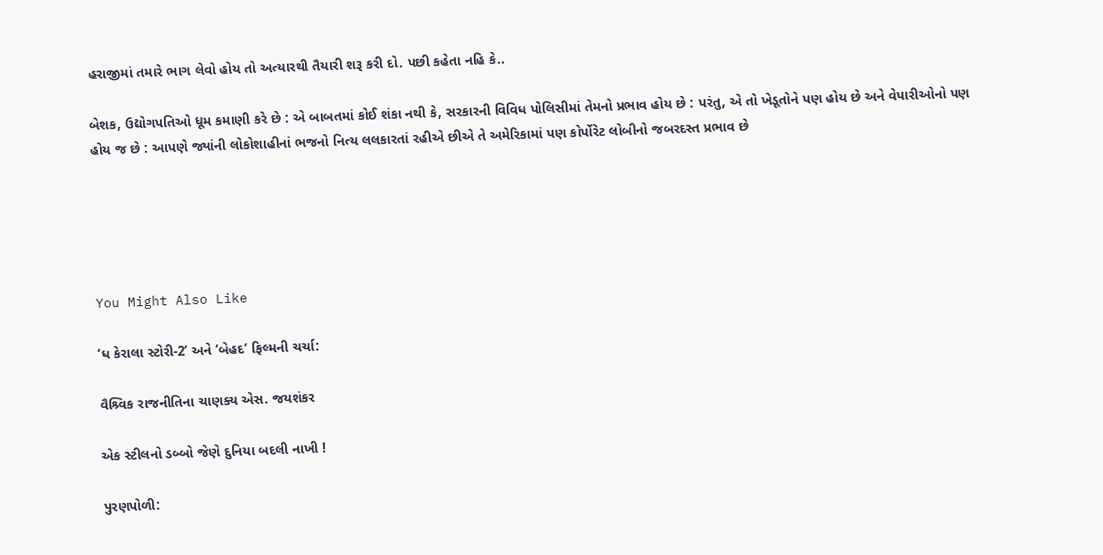હરાજીમાં તમારે ભાગ લેવો હોય તો અત્યારથી તૈયારી શરૂ કરી દો. પછી કહેતા નહિ કે..

બેશક, ઉદ્યોગપતિઓ ધૂમ કમાણી કરે છે : એ બાબતમાં કોઈ શંકા નથી કે, સરકારની વિવિધ પોલિસીમાં તેમનો પ્રભાવ હોય છે : પરંતુ, એ તો ખેડૂતોને પણ હોય છે અને વેપારીઓનો પણ હોય જ છે : આપણે જ્યાંની લોકોશાહીનાં ભજનો નિત્ય લલકારતાં રહીએ છીએ તે અમેરિકામાં પણ કોર્પોરેટ લોબીનો જબરદસ્ત પ્રભાવ છે





You Might Also Like

‘ધ કેરાલા સ્ટોરી-2’ અને ‘બેહદ’ ફિલ્મની ચર્ચા:

વૈશ્ર્વિક રાજનીતિના ચાણક્ય એસ. જયશંકર

એક સ્ટીલનો ડબ્બો જેણે દુનિયા બદલી નાખી !

પુરણપોળી: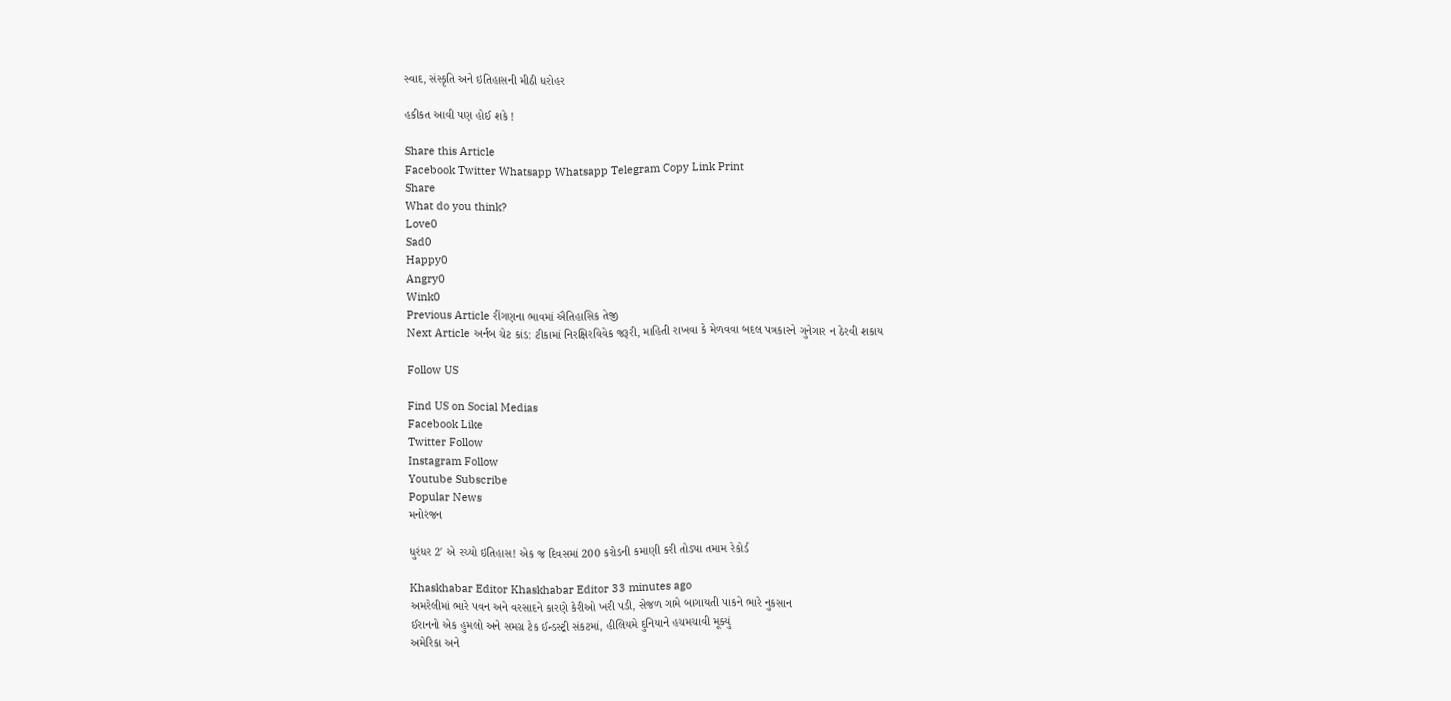સ્વાદ, સંસ્કૃતિ અને ઇતિહાસની મીઠી ધરોહર

હકીકત આવી પણ હોઈ શકે !

Share this Article
Facebook Twitter Whatsapp Whatsapp Telegram Copy Link Print
Share
What do you think?
Love0
Sad0
Happy0
Angry0
Wink0
Previous Article રીંગણના ભાવમાં ઐતિહાસિક તેજી
Next Article અર્નબ ચેટ કાંડ: ટીકામાં નિરક્ષિરવિવેક જરૂરી, માહિતી રાખવા કે મેળવવા બદલ પત્રકારને ગુનેગાર ન ઠેરવી શકાય

Follow US

Find US on Social Medias
Facebook Like
Twitter Follow
Instagram Follow
Youtube Subscribe
Popular News
મનોરંજન

ધુરંધર 2′ એ રચ્યો ઇતિહાસ! એક જ દિવસમાં 200 કરોડની કમાણી કરી તોડ્યા તમામ રેકોર્ડ

Khaskhabar Editor Khaskhabar Editor 33 minutes ago
અમરેલીમાં ભારે પવન અને વરસાદને કારણે કેરીઓ ખરી પડી, સેજળ ગામે બાગાયતી પાકને ભારે નુકસાન
ઈરાનનો એક હુમલો અને સમગ્ર ટેક ઈન્ડસ્ટ્રી સંકટમાં, હીલિયમે દુનિયાને હચમચાવી મૂક્યું
અમેરિકા અને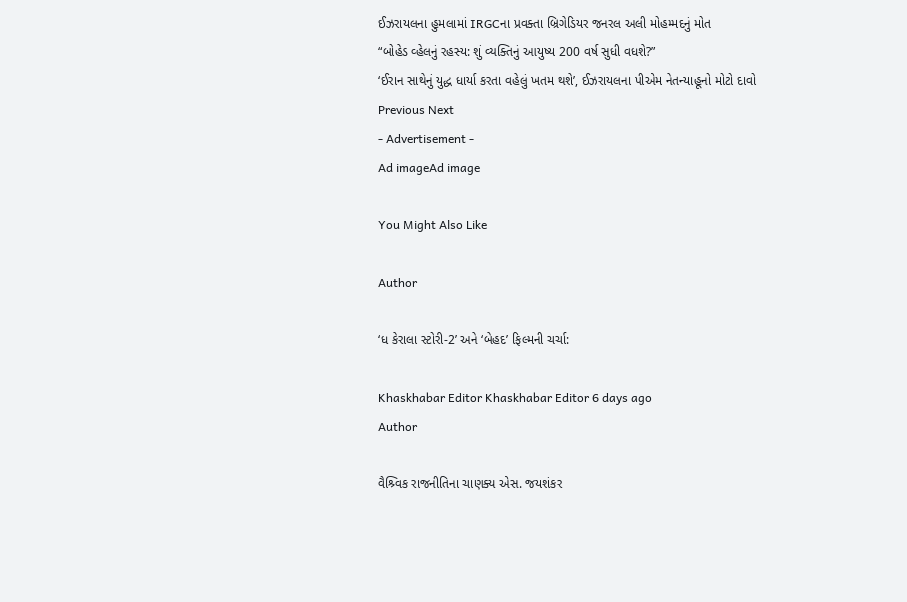ઈઝરાયલના હુમલામાં IRGCના પ્રવક્તા બ્રિગેડિયર જનરલ અલી મોહમ્મદનું મોત
“બોહેડ વ્હેલનું રહસ્ય: શું વ્યક્તિનું આયુષ્ય 200 વર્ષ સુધી વધશે?”
‘ઈરાન સાથેનું યુદ્ધ ધાર્યા કરતા વહેલું ખતમ થશે’, ઈઝરાયલના પીએમ નેતન્યાહૂનો મોટો દાવો
Previous Next
- Advertisement -
Ad imageAd image

You Might Also Like

Author

‘ધ કેરાલા સ્ટોરી-2’ અને ‘બેહદ’ ફિલ્મની ચર્ચા:

Khaskhabar Editor Khaskhabar Editor 6 days ago
Author

વૈશ્ર્વિક રાજનીતિના ચાણક્ય એસ. જયશંકર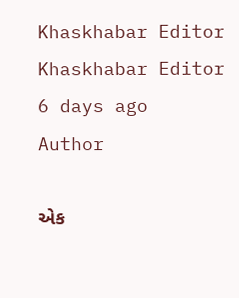Khaskhabar Editor Khaskhabar Editor 6 days ago
Author

એક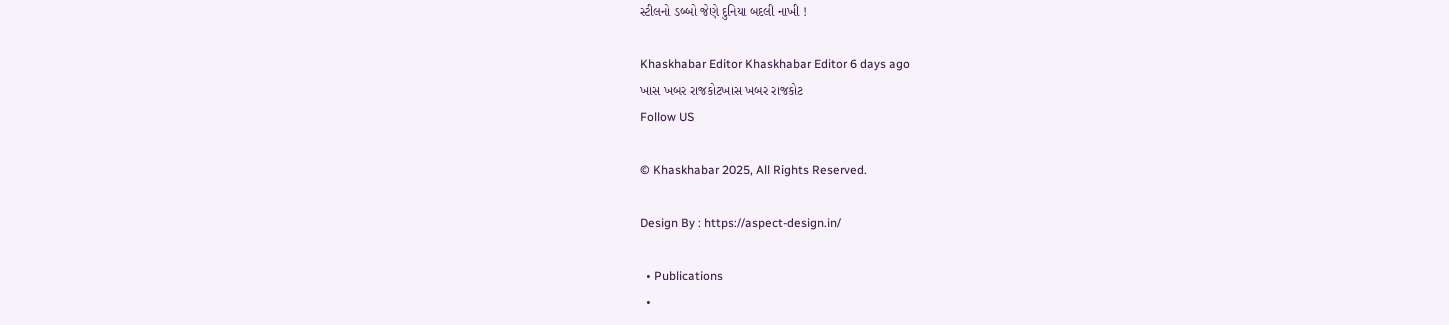સ્ટીલનો ડબ્બો જેણે દુનિયા બદલી નાખી !

Khaskhabar Editor Khaskhabar Editor 6 days ago
ખાસ ખબર રાજકોટખાસ ખબર રાજકોટ
Follow US

© Khaskhabar 2025, All Rights Reserved.

Design By : https://aspect-design.in/

  • Publications
  •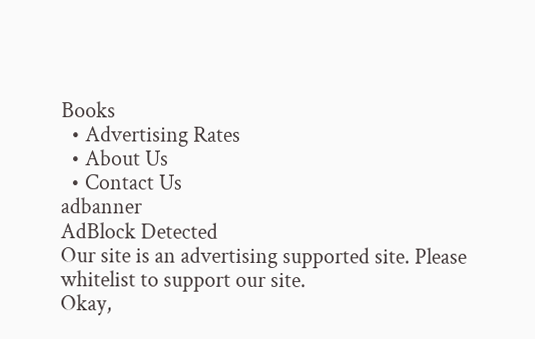Books
  • Advertising Rates
  • About Us
  • Contact Us
adbanner
AdBlock Detected
Our site is an advertising supported site. Please whitelist to support our site.
Okay,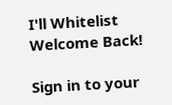I'll Whitelist
Welcome Back!

Sign in to your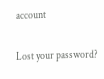account

Lost your password?